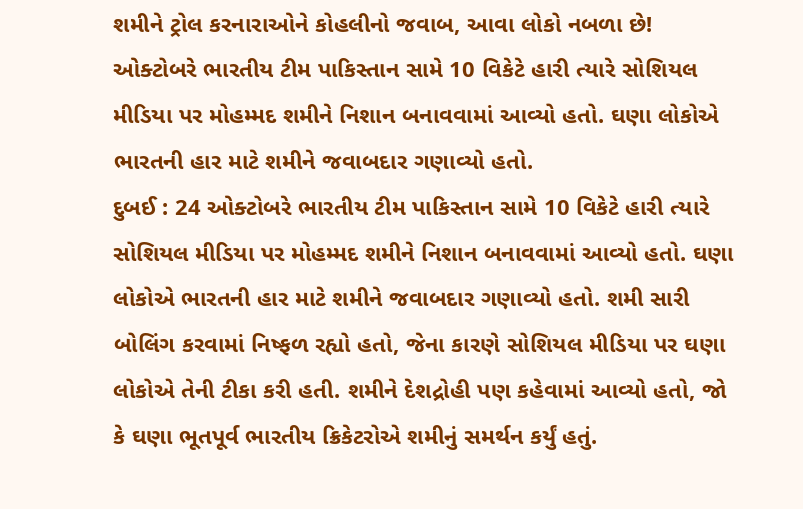શમીને ટ્રોલ કરનારાઓને કોહલીનો જવાબ, આવા લોકો નબળા છે!
ઓક્ટોબરે ભારતીય ટીમ પાકિસ્તાન સામે 10 વિકેટે હારી ત્યારે સોશિયલ મીડિયા પર મોહમ્મદ શમીને નિશાન બનાવવામાં આવ્યો હતો. ઘણા લોકોએ ભારતની હાર માટે શમીને જવાબદાર ગણાવ્યો હતો.
દુબઈ : 24 ઓક્ટોબરે ભારતીય ટીમ પાકિસ્તાન સામે 10 વિકેટે હારી ત્યારે સોશિયલ મીડિયા પર મોહમ્મદ શમીને નિશાન બનાવવામાં આવ્યો હતો. ઘણા લોકોએ ભારતની હાર માટે શમીને જવાબદાર ગણાવ્યો હતો. શમી સારી બોલિંગ કરવામાં નિષ્ફળ રહ્યો હતો, જેના કારણે સોશિયલ મીડિયા પર ઘણા લોકોએ તેની ટીકા કરી હતી. શમીને દેશદ્રોહી પણ કહેવામાં આવ્યો હતો, જો કે ઘણા ભૂતપૂર્વ ભારતીય ક્રિકેટરોએ શમીનું સમર્થન કર્યું હતું.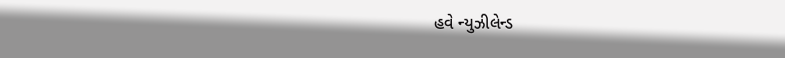હવે ન્યુઝીલેન્ડ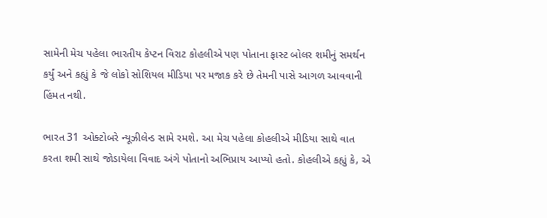સામેની મેચ પહેલા ભારતીય કેપ્ટન વિરાટ કોહલીએ પણ પોતાના ફાસ્ટ બોલર શમીનું સમર્થન કર્યું અને કહ્યું કે જે લોકો સોશિયલ મીડિયા પર મજાક કરે છે તેમની પાસે આગળ આવવાની હિંમત નથી.

ભારત 31 ઓક્ટોબરે ન્યૂઝીલેન્ડ સામે રમશે. આ મેચ પહેલા કોહલીએ મીડિયા સાથે વાત કરતા શમી સાથે જોડાયેલા વિવાદ અંગે પોતાનો અભિપ્રાય આપ્યો હતો. કોહલીએ કહ્યું કે, એ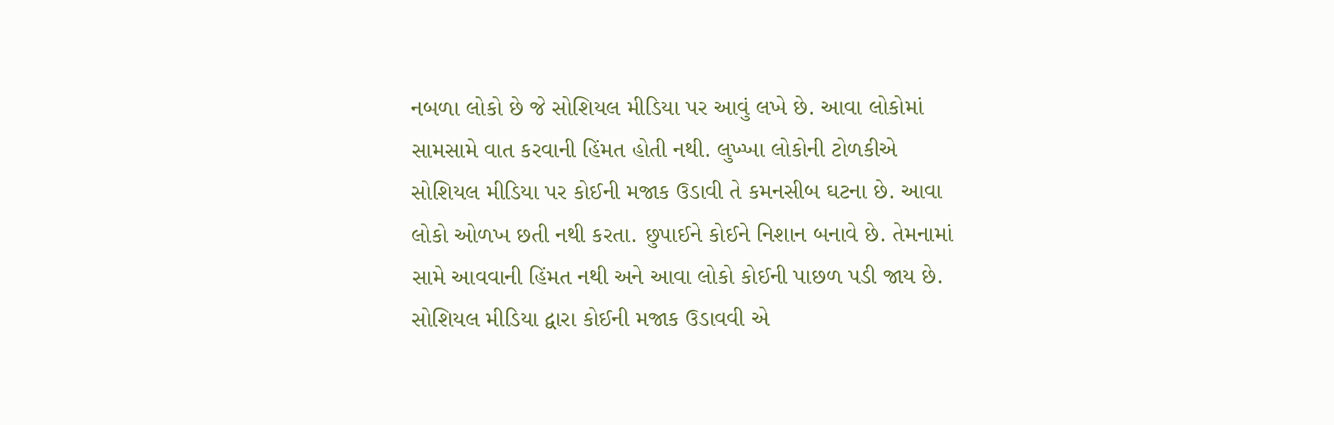નબળા લોકો છે જે સોશિયલ મીડિયા પર આવું લખે છે. આવા લોકોમાં સામસામે વાત કરવાની હિંમત હોતી નથી. લુખ્ખા લોકોની ટોળકીએ સોશિયલ મીડિયા પર કોઈની મજાક ઉડાવી તે કમનસીબ ઘટના છે. આવા લોકો ઓળખ છતી નથી કરતા. છુપાઈને કોઈને નિશાન બનાવે છે. તેમનામાં સામે આવવાની હિંમત નથી અને આવા લોકો કોઈની પાછળ પડી જાય છે. સોશિયલ મીડિયા દ્વારા કોઈની મજાક ઉડાવવી એ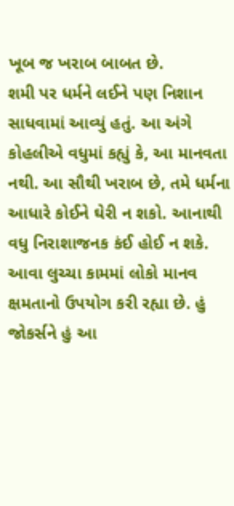ખૂબ જ ખરાબ બાબત છે.
શમી પર ધર્મને લઈને પણ નિશાન સાધવામાં આવ્યું હતું. આ અંગે કોહલીએ વધુમાં કહ્યું કે, આ માનવતા નથી. આ સૌથી ખરાબ છે, તમે ધર્મના આધારે કોઈને ઘેરી ન શકો. આનાથી વધુ નિરાશાજનક કંઈ હોઈ ન શકે. આવા લુચ્ચા કામમાં લોકો માનવ ક્ષમતાનો ઉપયોગ કરી રહ્યા છે. હું જોકર્સને હું આ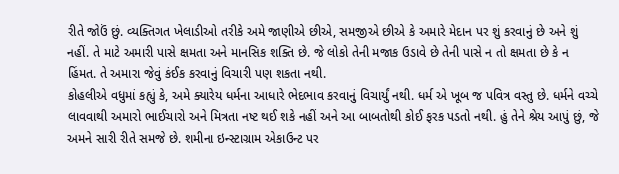રીતે જોઉં છું. વ્યક્તિગત ખેલાડીઓ તરીકે અમે જાણીએ છીએ, સમજીએ છીએ કે અમારે મેદાન પર શું કરવાનું છે અને શું નહીં. તે માટે અમારી પાસે ક્ષમતા અને માનસિક શક્તિ છે. જે લોકો તેની મજાક ઉડાવે છે તેની પાસે ન તો ક્ષમતા છે કે ન હિંમત. તે અમારા જેવું કંઈક કરવાનું વિચારી પણ શકતા નથી.
કોહલીએ વધુમાં કહ્યું કે, અમે ક્યારેય ધર્મના આધારે ભેદભાવ કરવાનું વિચાર્યું નથી. ધર્મ એ ખૂબ જ પવિત્ર વસ્તુ છે. ધર્મને વચ્ચે લાવવાથી અમારો ભાઈચારો અને મિત્રતા નષ્ટ થઈ શકે નહીં અને આ બાબતોથી કોઈ ફરક પડતો નથી. હું તેને શ્રેય આપું છું, જે અમને સારી રીતે સમજે છે. શમીના ઇન્સ્ટાગ્રામ એકાઉન્ટ પર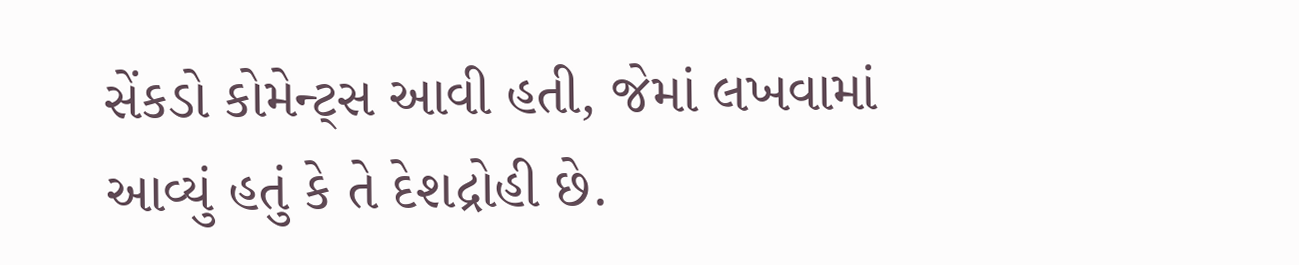સેંકડો કોમેન્ટ્સ આવી હતી, જેમાં લખવામાં આવ્યું હતું કે તે દેશદ્રોહી છે.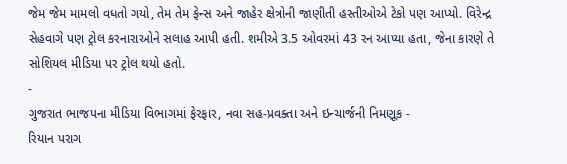જેમ જેમ મામલો વધતો ગયો, તેમ તેમ ફેન્સ અને જાહેર ક્ષેત્રોની જાણીતી હસ્તીઓએ ટેકો પણ આપ્યો. વિરેન્દ્ર સેહવાગે પણ ટ્રોલ કરનારાઓને સલાહ આપી હતી. શમીએ 3.5 ઓવરમાં 43 રન આપ્યા હતા, જેના કારણે તે સોશિયલ મીડિયા પર ટ્રોલ થયો હતો.
-
ગુજરાત ભાજપના મીડિયા વિભાગમાં ફેરફાર, નવા સહ-પ્રવક્તા અને ઇન્ચાર્જની નિમણૂક -
રિયાન પરાગ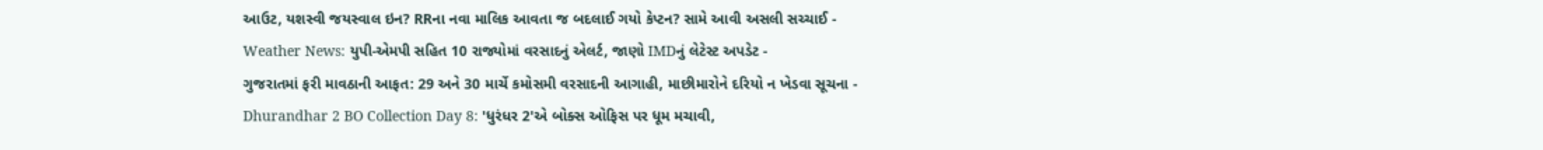આઉટ, યશસ્વી જયસ્વાલ ઇન? RRના નવા માલિક આવતા જ બદલાઈ ગયો કેપ્ટન? સામે આવી અસલી સચ્ચાઈ -
Weather News: યુપી-એમપી સહિત 10 રાજ્યોમાં વરસાદનું એલર્ટ, જાણો IMDનું લેટેસ્ટ અપડેટ -
ગુજરાતમાં ફરી માવઠાની આફત: 29 અને 30 માર્ચે કમોસમી વરસાદની આગાહી, માછીમારોને દરિયો ન ખેડવા સૂચના -
Dhurandhar 2 BO Collection Day 8: 'ધુરંધર 2'એ બોક્સ ઓફિસ પર ધૂમ મચાવી,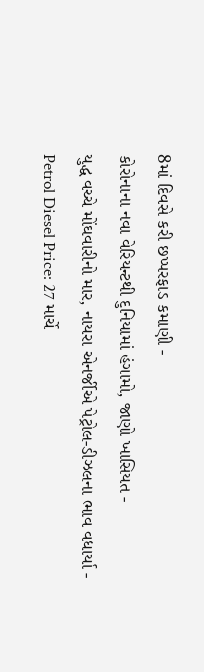8માં દિવસે કરી છપ્પરફાડ કમાણી -
કોરોનાના નવા વેરિયન્ટથી દુનિયામાં હંગામો, જાણો ખાસિયત -
યુદ્ધ વચ્ચે મોંઘવારીનો માર, નાયરા એનર્જીએ પેટ્રોલ-ડીઝલના ભાવ વધાર્યા -
Petrol Diesel Price: 27 માર્ચે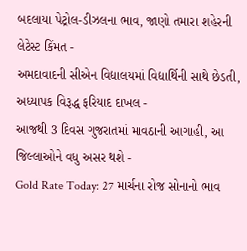બદલાયા પેટ્રોલ-ડીઝલના ભાવ, જાણો તમારા શહેરની લેટેસ્ટ કિંમત -
અમદાવાદની સીએન વિદ્યાલયમાં વિદ્યાર્થિની સાથે છેડતી, અધ્યાપક વિરૂદ્ધ ફરિયાદ દાખલ -
આજથી 3 દિવસ ગુજરાતમાં માવઠાની આગાહી, આ જિલ્લાઓને વધુ અસર થશે -
Gold Rate Today: 27 માર્ચના રોજ સોનાનો ભાવ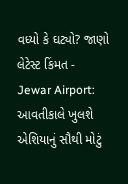વધ્યો કે ઘટ્યો? જાણો લેટેસ્ટ કિંમત -
Jewar Airport: આવતીકાલે ખુલશે એશિયાનું સૌથી મોટું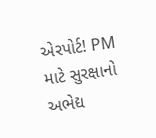એરપોર્ટ! PM માટે સુરક્ષાનો અભેદ્ય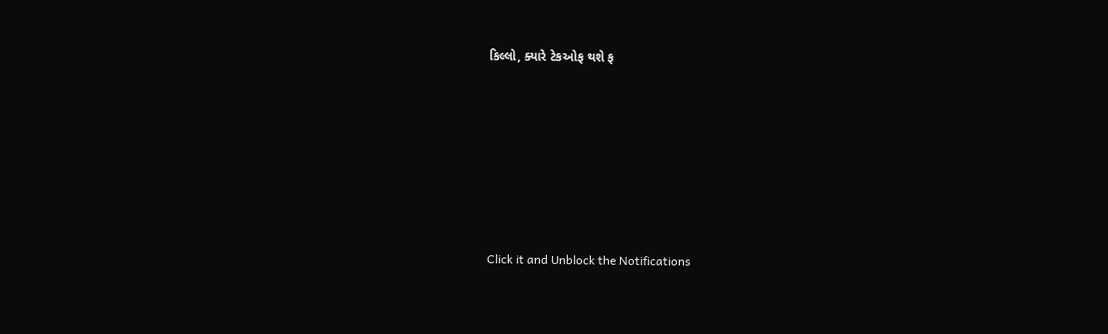કિલ્લો, ક્યારે ટેકઓફ થશે ફ







Click it and Unblock the Notifications